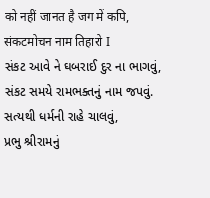को नहीं जानत है जग में कपि,
संकटमोचन नाम तिहारो I
સંકટ આવે ને ઘબરાઈ દુર ના ભાગવું,
સંકટ સમયે રામભક્તનું નામ જપવું.
સત્યથી ધર્મની રાહે ચાલવું,
પ્રભુ શ્રીરામનું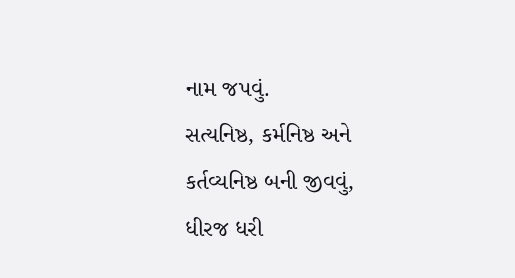નામ જપવું.
સત્યનિષ્ઠ, કર્મનિષ્ઠ અને કર્તવ્યનિષ્ઠ બની જીવવું,
ધીરજ ધરી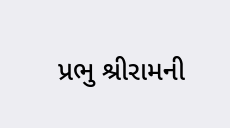પ્રભુ શ્રીરામની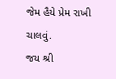જેમ હૈયે પ્રેમ રાખી ચાલવું.
જય શ્રી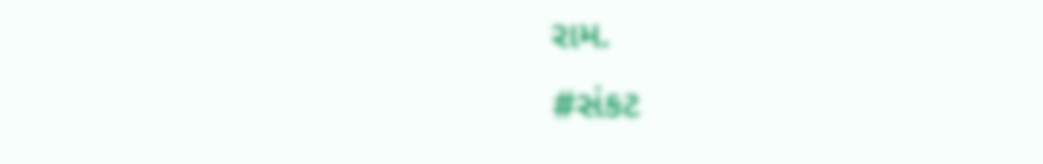રામ.
#સંકટ